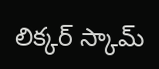లిక్క‌ర్ స్కామ్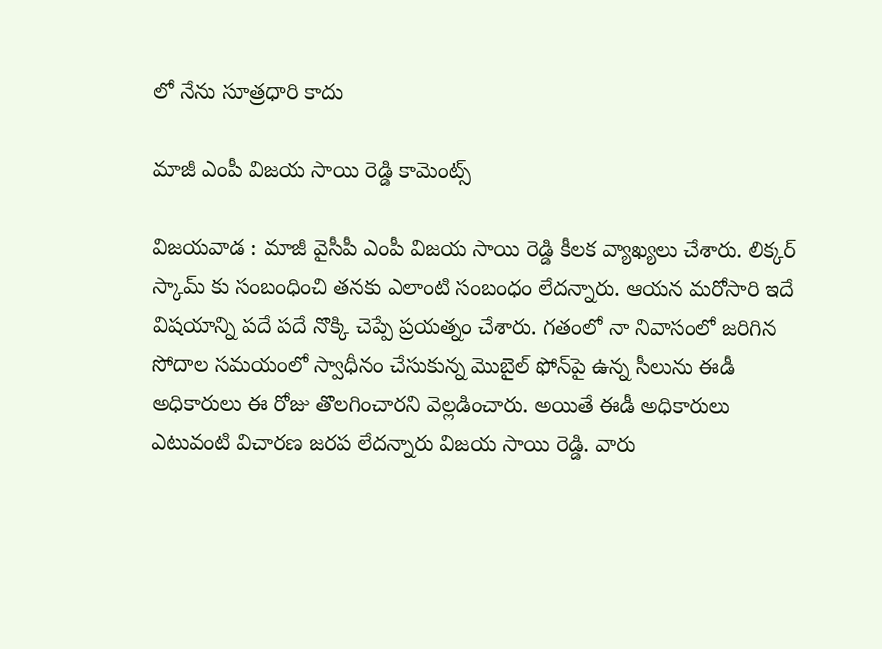లో నేను సూత్ర‌ధారి కాదు

మాజీ ఎంపీ విజ‌య సాయి రెడ్డి కామెంట్స్

విజ‌య‌వాడ : మాజీ వైసీపీ ఎంపీ విజ‌య సాయి రెడ్డి కీల‌క వ్యాఖ్య‌లు చేశారు. లిక్క‌ర్ స్కామ్ కు సంబంధించి త‌న‌కు ఎలాంటి సంబంధం లేద‌న్నారు. ఆయ‌న మ‌రోసారి ఇదే విష‌యాన్ని ప‌దే ప‌దే నొక్కి చెప్పే ప్ర‌య‌త్నం చేశారు. గతంలో నా నివాసంలో జరిగిన సోదాల సమయంలో స్వాధీనం చేసుకున్న మొబైల్ ఫోన్‌పై ఉన్న సీలును ఈడీ అధికారులు ఈ రోజు తొలగించార‌ని వెల్ల‌డించారు. అయితే ఈడీ అధికారులు ఎటువంటి విచారణ జరప లేద‌న్నారు విజ‌య సాయి రెడ్డి. వారు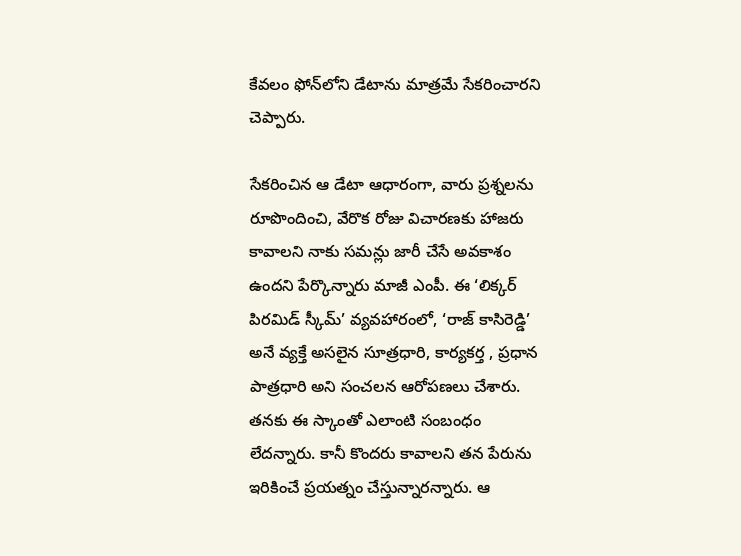కేవలం ఫోన్‌లోని డేటాను మాత్రమే సేకరించారని చెప్పారు.

సేకరించిన ఆ డేటా ఆధారంగా, వారు ప్రశ్నలను రూపొందించి, వేరొక రోజు విచారణకు హాజరు కావాలని నాకు సమన్లు జారీ చేసే అవకాశం ఉందని పేర్కొన్నారు మాజీ ఎంపీ. ఈ ‘లిక్కర్ పిరమిడ్ స్కీమ్’ వ్యవహారంలో, ‘రాజ్ కాసిరెడ్డి’ అనే వ్యక్తే అసలైన సూత్రధారి, కార్యకర్త , ప్రధాన పాత్రధారి అని సంచ‌ల‌న ఆరోప‌ణ‌లు చేశారు. త‌న‌కు ఈ స్కాంతో ఎలాంటి సంబంధం లేద‌న్నారు. కానీ కొంద‌రు కావాల‌ని త‌న పేరును ఇరికించే ప్ర‌య‌త్నం చేస్తున్నార‌న్నారు. ఆ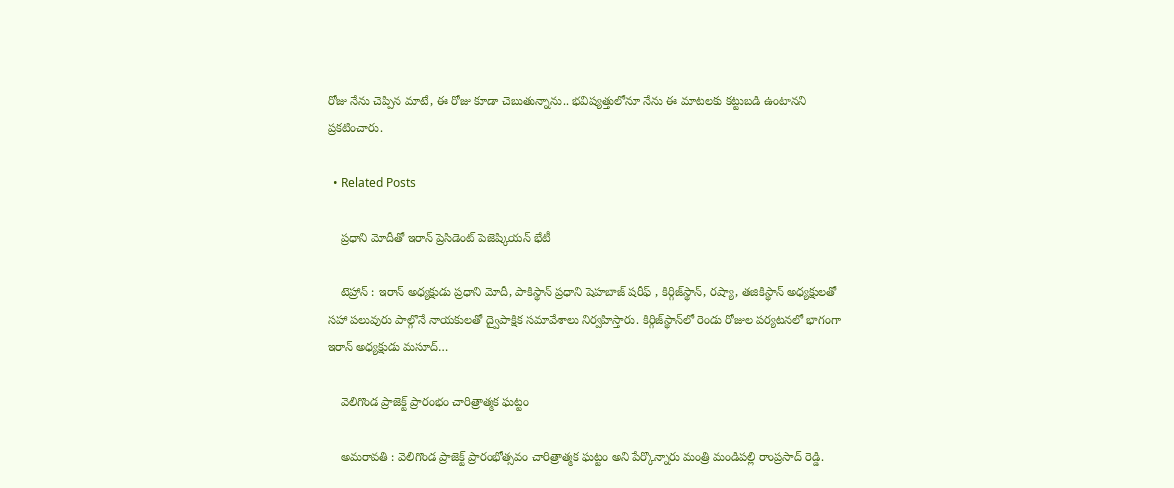రోజు నేను చెప్పిన మాటే, ఈ రోజు కూడా చెబుతున్నాను.. భవిష్యత్తులోనూ నేను ఈ మాటలకు కట్టుబడి ఉంటానని ప్ర‌క‌టించారు.

  • Related Posts

    ప్రధాని మోదీతో ఇరాన్ ప్రెసిడెంట్ పెజెష్కియన్ భేటీ

    టెహ్రాన్ : ఇరాన్ అధ్యక్షుడు ప్రధాని మోదీ, పాకిస్థాన్ ప్రధాని షెహబాజ్ షరీఫ్ , కిర్గిజ్‌స్థాన్, రష్యా, తజికిస్థాన్ అధ్యక్షులతో సహా పలువురు పాల్గొనే నాయకులతో ద్వైపాక్షిక సమావేశాలు నిర్వహిస్తారు. కిర్గిజ్‌స్థాన్‌లో రెండు రోజుల పర్యటనలో భాగంగా ఇరాన్ అధ్యక్షుడు మసూద్…

    వెలిగొండ ప్రాజెక్ట్ ప్రారంభం చారిత్రాత్మక ఘట్టం

    అమరావ‌తి : వెలిగొండ ప్రాజెక్ట్ ప్రారంభోత్సవం చారిత్రాత్మక ఘట్టం అని పేర్కొన్నారు మంత్రి మండిప‌ల్లి రాంప్ర‌సాద్ రెడ్డి.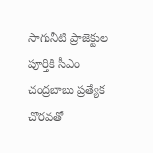సాగునీటి ప్రాజెక్టుల పూర్తికి సీఎం చంద్రబాబు ప్రత్యేక చొరవతో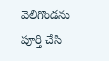వెలిగొండను పూర్తి చేసి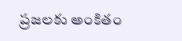ప్రజలకు అంకితం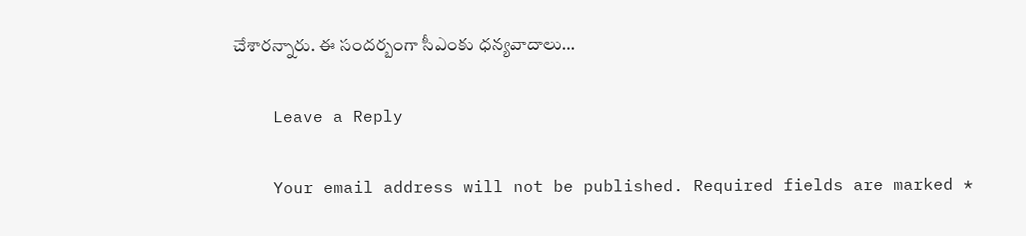చేశార‌న్నారు. ఈ సంద‌ర్బంగా సీఎంకు ధ‌న్య‌వాదాలు…

    Leave a Reply

    Your email address will not be published. Required fields are marked *